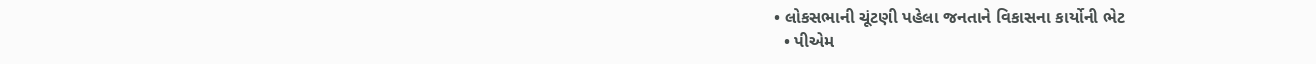• લોકસભાની ચૂંટણી પહેલા જનતાને વિકાસના કાર્યોની ભેટ
  • પીએમ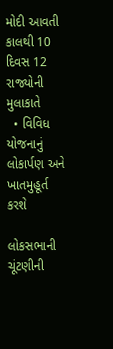મોદી આવતી કાલથી 10 દિવસ 12 રાજ્યોની મુલાકાતે
  • વિવિધ યોજનાનું લોકાર્પણ અને ખાતમુહૂર્ત કરશે

લોકસભાની ચૂંટણીની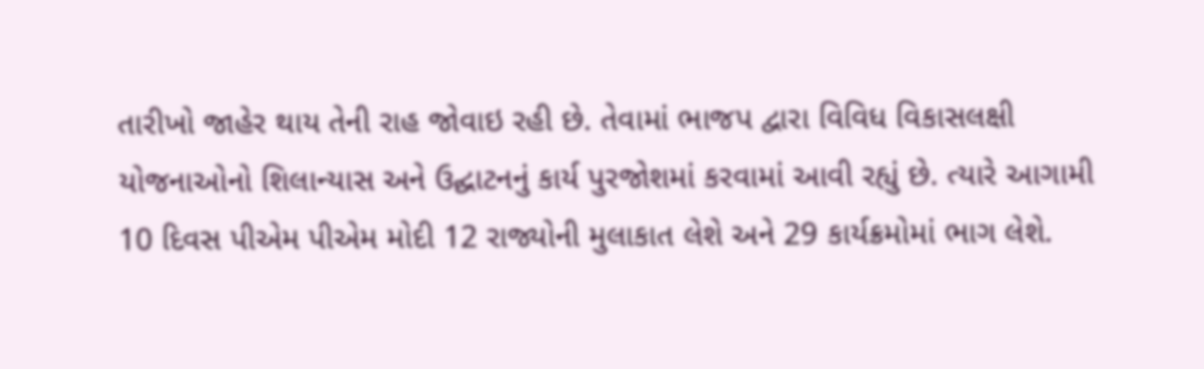તારીખો જાહેર થાય તેની રાહ જોવાઇ રહી છે. તેવામાં ભાજપ દ્વારા વિવિધ વિકાસલક્ષી યોજનાઓનો શિલાન્યાસ અને ઉદ્ઘાટનનું કાર્ય પુરજોશમાં કરવામાં આવી રહ્યું છે. ત્યારે આગામી 10 દિવસ પીએમ પીએમ મોદી 12 રાજ્યોની મુલાકાત લેશે અને 29 કાર્યક્રમોમાં ભાગ લેશે.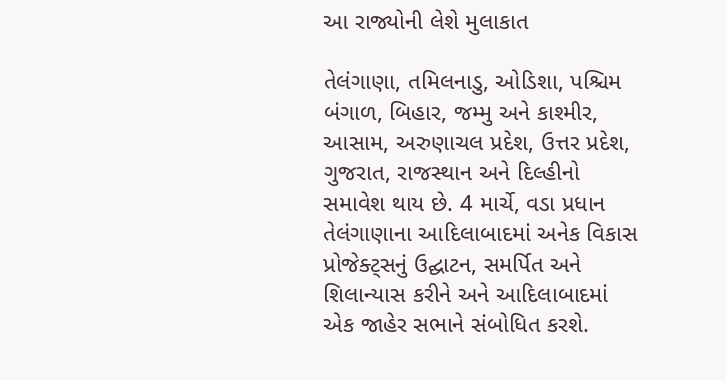આ રાજ્યોની લેશે મુલાકાત

તેલંગાણા, તમિલનાડુ, ઓડિશા, પશ્ચિમ બંગાળ, બિહાર, જમ્મુ અને કાશ્મીર, આસામ, અરુણાચલ પ્રદેશ, ઉત્તર પ્રદેશ, ગુજરાત, રાજસ્થાન અને દિલ્હીનો સમાવેશ થાય છે. 4 માર્ચે, વડા પ્રધાન તેલંગાણાના આદિલાબાદમાં અનેક વિકાસ પ્રોજેક્ટ્સનું ઉદ્ઘાટન, સમર્પિત અને શિલાન્યાસ કરીને અને આદિલાબાદમાં એક જાહેર સભાને સંબોધિત કરશે.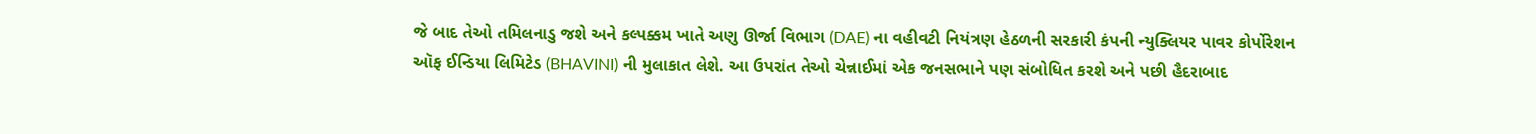જે બાદ તેઓ તમિલનાડુ જશે અને કલ્પક્કમ ખાતે અણુ ઊર્જા વિભાગ (DAE) ના વહીવટી નિયંત્રણ હેઠળની સરકારી કંપની ન્યુક્લિયર પાવર કોર્પોરેશન ઑફ ઈન્ડિયા લિમિટેડ (BHAVINI) ની મુલાકાત લેશે. આ ઉપરાંત તેઓ ચેન્નાઈમાં એક જનસભાને પણ સંબોધિત કરશે અને પછી હૈદરાબાદ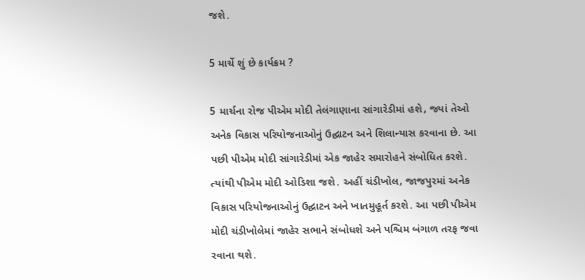જશે.

5 માર્ચે શું છે કાર્યક્રમ ?

5 માર્ચના રોજ પીએમ મોદી તેલંગાણાના સાંગારેડીમાં હશે, જ્યાં તેઓ અનેક વિકાસ પરિયોજનાઓનું ઉદ્ઘાટન અને શિલાન્યાસ કરવાના છે. આ પછી પીએમ મોદી સાંગારેડીમાં એક જાહેર સમારોહને સંબોધિત કરશે. ત્યાંથી પીએમ મોદી ઓડિશા જશે. અહીં ચંડીખોલ, જાજપુરમાં અનેક વિકાસ પરિયોજનાઓનું ઉદ્ઘાટન અને ખાતમુહૂર્ત કરશે. આ પછી પીએમ મોદી ચંડીખોલેમાં જાહેર સભાને સંબોધશે અને પશ્ચિમ બંગાળ તરફ જવા રવાના થશે.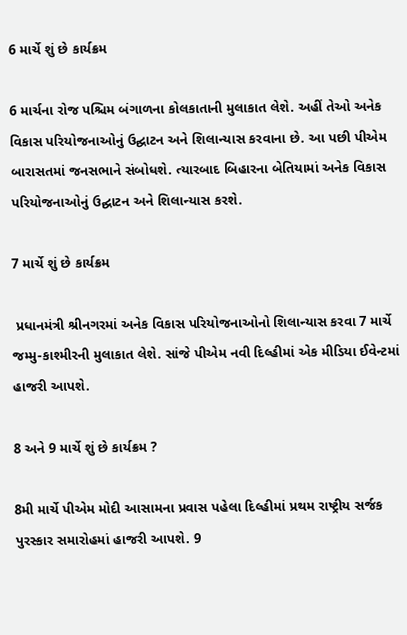6 માર્ચે શું છે કાર્યક્રમ

6 માર્ચના રોજ પશ્ચિમ બંગાળના કોલકાતાની મુલાકાત લેશે. અહીં તેઓ અનેક વિકાસ પરિયોજનાઓનું ઉદ્ઘાટન અને શિલાન્યાસ કરવાના છે. આ પછી પીએમ બારાસતમાં જનસભાને સંબોધશે. ત્યારબાદ બિહારના બેતિયામાં અનેક વિકાસ પરિયોજનાઓનું ઉદ્ઘાટન અને શિલાન્યાસ કરશે.

7 માર્ચે શું છે કાર્યક્રમ

 પ્રધાનમંત્રી શ્રીનગરમાં અનેક વિકાસ પરિયોજનાઓનો શિલાન્યાસ કરવા 7 માર્ચે જમ્મુ-કાશ્મીરની મુલાકાત લેશે. સાંજે પીએમ નવી દિલ્હીમાં એક મીડિયા ઈવેન્ટમાં હાજરી આપશે.

8 અને 9 માર્ચે શું છે કાર્યક્રમ ?

8મી માર્ચે પીએમ મોદી આસામના પ્રવાસ પહેલા દિલ્હીમાં પ્રથમ રાષ્ટ્રીય સર્જક પુરસ્કાર સમારોહમાં હાજરી આપશે. 9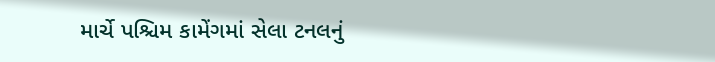માર્ચે પશ્ચિમ કામેંગમાં સેલા ટનલનું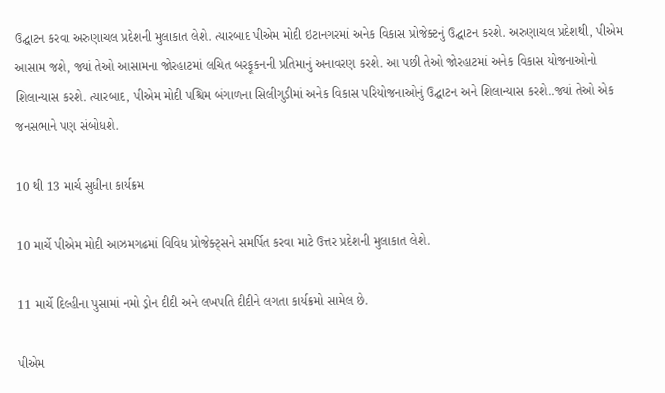ઉદ્ઘાટન કરવા અરુણાચલ પ્રદેશની મુલાકાત લેશે. ત્યારબાદ પીએમ મોદી ઇટાનગરમાં અનેક વિકાસ પ્રોજેક્ટનું ઉદ્ઘાટન કરશે. અરુણાચલ પ્રદેશથી, પીએમ આસામ જશે, જ્યાં તેઓ આસામના જોરહાટમાં લચિત બરફૂકનની પ્રતિમાનું અનાવરણ કરશે. આ પછી તેઓ જોરહાટમાં અનેક વિકાસ યોજનાઓનો શિલાન્યાસ કરશે. ત્યારબાદ, પીએમ મોદી પશ્ચિમ બંગાળના સિલીગુડીમાં અનેક વિકાસ પરિયોજનાઓનું ઉદ્ઘાટન અને શિલાન્યાસ કરશે..જ્યાં તેઓ એક જનસભાને પણ સંબોધશે.

10 થી 13 માર્ચ સુધીના કાર્યક્રમ

10 માર્ચે પીએમ મોદી આઝમગઢમાં વિવિધ પ્રોજેક્ટ્સને સમર્પિત કરવા માટે ઉત્તર પ્રદેશની મુલાકાત લેશે.

11 માર્ચે દિલ્હીના પુસામાં નમો ડ્રોન દીદી અને લખપતિ દીદીને લગતા કાર્યક્રમો સામેલ છે.

પીએમ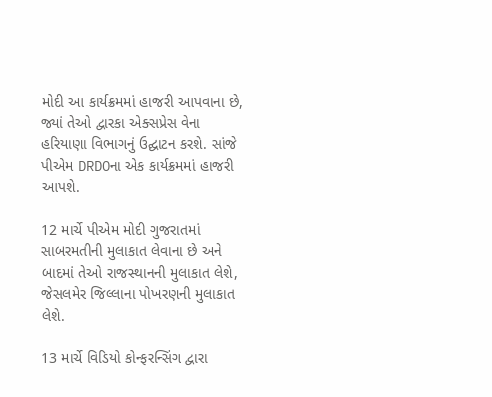મોદી આ કાર્યક્રમમાં હાજરી આપવાના છે, જ્યાં તેઓ દ્વારકા એક્સપ્રેસ વેના હરિયાણા વિભાગનું ઉદ્ઘાટન કરશે. સાંજે પીએમ DRDOના એક કાર્યક્રમમાં હાજરી આપશે.

12 માર્ચે પીએમ મોદી ગુજરાતમાં સાબરમતીની મુલાકાત લેવાના છે અને બાદમાં તેઓ રાજસ્થાનની મુલાકાત લેશે, જેસલમેર જિલ્લાના પોખરણની મુલાકાત લેશે.

13 માર્ચે વિડિયો કોન્ફરન્સિંગ દ્વારા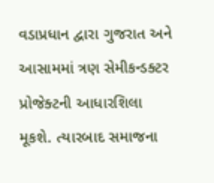વડાપ્રધાન દ્વારા ગુજરાત અને આસામમાં ત્રણ સેમીકન્ડક્ટર પ્રોજેક્ટની આધારશિલા મૂકશે. ત્યારબાદ સમાજના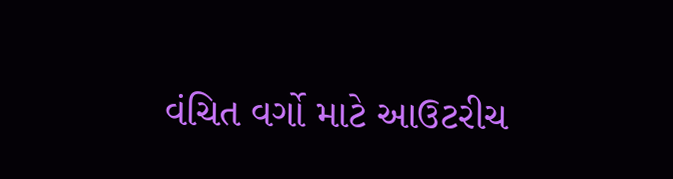વંચિત વર્ગો માટે આઉટરીચ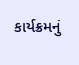કાર્યક્રમનું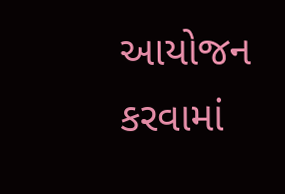આયોજન કરવામાં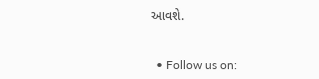આવશે.


  • Follow us on: